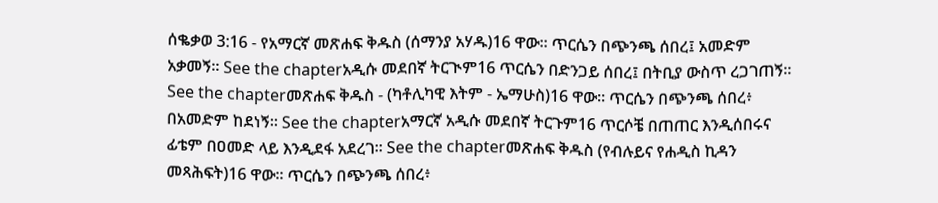ሰቈቃወ 3:16 - የአማርኛ መጽሐፍ ቅዱስ (ሰማንያ አሃዱ)16 ዋው። ጥርሴን በጭንጫ ሰበረ፤ አመድም አቃመኝ። See the chapterአዲሱ መደበኛ ትርጒም16 ጥርሴን በድንጋይ ሰበረ፤ በትቢያ ውስጥ ረጋገጠኝ። See the chapterመጽሐፍ ቅዱስ - (ካቶሊካዊ እትም - ኤማሁስ)16 ዋው። ጥርሴን በጭንጫ ሰበረ፥ በአመድም ከደነኝ። See the chapterአማርኛ አዲሱ መደበኛ ትርጉም16 ጥርሶቼ በጠጠር እንዲሰበሩና ፊቴም በዐመድ ላይ እንዲደፋ አደረገ። See the chapterመጽሐፍ ቅዱስ (የብሉይና የሐዲስ ኪዳን መጻሕፍት)16 ዋው። ጥርሴን በጭንጫ ሰበረ፥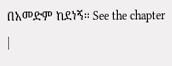በአመድም ከደነኝ። See the chapter |